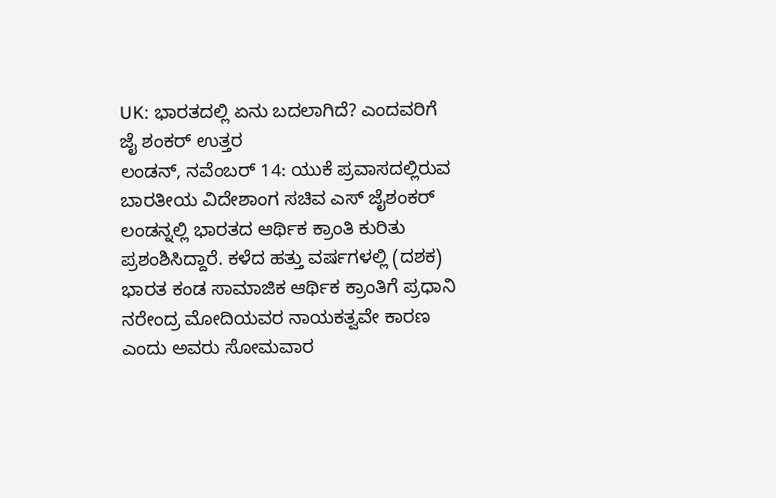UK: ಭಾರತದಲ್ಲಿ ಏನು ಬದಲಾಗಿದೆ? ಎಂದವರಿಗೆ ಜೈ ಶಂಕರ್ ಉತ್ತರ
ಲಂಡನ್, ನವೆಂಬರ್ 14: ಯುಕೆ ಪ್ರವಾಸದಲ್ಲಿರುವ ಬಾರತೀಯ ವಿದೇಶಾಂಗ ಸಚಿವ ಎಸ್ ಜೈಶಂಕರ್ ಲಂಡನ್ನಲ್ಲಿ ಭಾರತದ ಆರ್ಥಿಕ ಕ್ರಾಂತಿ ಕುರಿತು ಪ್ರಶಂಶಿಸಿದ್ದಾರೆ. ಕಳೆದ ಹತ್ತು ವರ್ಷಗಳಲ್ಲಿ (ದಶಕ) ಭಾರತ ಕಂಡ ಸಾಮಾಜಿಕ ಆರ್ಥಿಕ ಕ್ರಾಂತಿಗೆ ಪ್ರಧಾನಿ ನರೇಂದ್ರ ಮೋದಿಯವರ ನಾಯಕತ್ವವೇ ಕಾರಣ ಎಂದು ಅವರು ಸೋಮವಾರ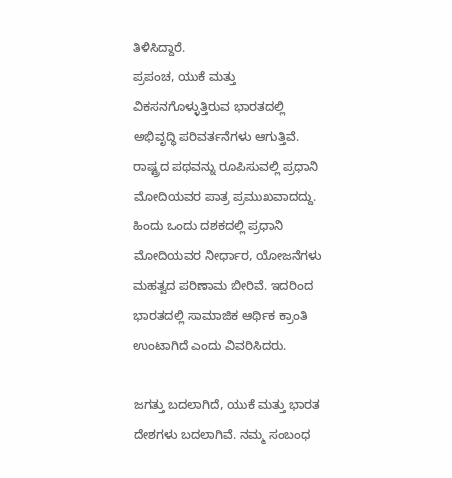ತಿಳಿಸಿದ್ದಾರೆ.
ಪ್ರಪಂಚ, ಯುಕೆ ಮತ್ತು ವಿಕಸನಗೊಳ್ಳುತ್ತಿರುವ ಭಾರತದಲ್ಲಿ ಅಭಿವೃದ್ಧಿ ಪರಿವರ್ತನೆಗಳು ಆಗುತ್ತಿವೆ. ರಾಷ್ಟ್ರದ ಪಥವನ್ನು ರೂಪಿಸುವಲ್ಲಿ ಪ್ರಧಾನಿ ಮೋದಿಯವರ ಪಾತ್ರ ಪ್ರಮುಖವಾದದ್ದು. ಹಿಂದು ಒಂದು ದಶಕದಲ್ಲಿ ಪ್ರಧಾನಿ ಮೋದಿಯವರ ನೀರ್ಧಾರ, ಯೋಜನೆಗಳು ಮಹತ್ವದ ಪರಿಣಾಮ ಬೀರಿವೆ. ಇದರಿಂದ ಭಾರತದಲ್ಲಿ ಸಾಮಾಜಿಕ ಆರ್ಥಿಕ ಕ್ರಾಂತಿ ಉಂಟಾಗಿದೆ ಎಂದು ವಿವರಿಸಿದರು.

ಜಗತ್ತು ಬದಲಾಗಿದೆ, ಯುಕೆ ಮತ್ತು ಭಾರತ ದೇಶಗಳು ಬದಲಾಗಿವೆ. ನಮ್ಮ ಸಂಬಂಧ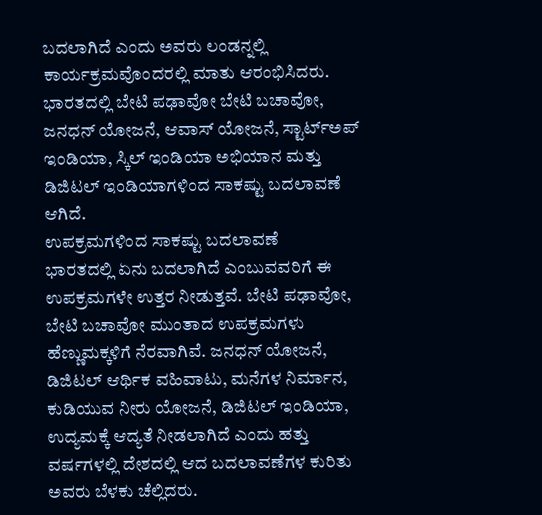ಬದಲಾಗಿದೆ ಎಂದು ಅವರು ಲಂಡನ್ನಲ್ಲಿ ಕಾರ್ಯಕ್ರಮವೊಂದರಲ್ಲಿ ಮಾತು ಆರಂಭಿಸಿದರು. ಭಾರತದಲ್ಲಿ ಬೇಟಿ ಪಢಾವೋ ಬೇಟಿ ಬಚಾವೋ, ಜನಧನ್ ಯೋಜನೆ, ಆವಾಸ್ ಯೋಜನೆ, ಸ್ಟಾರ್ಟ್ಅಪ್ ಇಂಡಿಯಾ, ಸ್ಕಿಲ್ ಇಂಡಿಯಾ ಅಭಿಯಾನ ಮತ್ತು ಡಿಜಿಟಲ್ ಇಂಡಿಯಾಗಳಿಂದ ಸಾಕಷ್ಟು ಬದಲಾವಣೆ ಆಗಿದೆ.
ಉಪಕ್ರಮಗಳಿಂದ ಸಾಕಷ್ಟು ಬದಲಾವಣೆ
ಭಾರತದಲ್ಲಿ ಏನು ಬದಲಾಗಿದೆ ಎಂಬುವವರಿಗೆ ಈ ಉಪಕ್ರಮಗಳೇ ಉತ್ತರ ನೀಡುತ್ತವೆ. ಬೇಟಿ ಪಢಾವೋ, ಬೇಟಿ ಬಚಾವೋ ಮುಂತಾದ ಉಪಕ್ರಮಗಳು ಹೆಣ್ಣುಮಕ್ಕಳಿಗೆ ನೆರವಾಗಿವೆ. ಜನಧನ್ ಯೋಜನೆ, ಡಿಜಿಟಲ್ ಆರ್ಥಿಕ ವಹಿವಾಟು, ಮನೆಗಳ ನಿರ್ಮಾನ, ಕುಡಿಯುವ ನೀರು ಯೋಜನೆ, ಡಿಜಿಟಲ್ ಇಂಡಿಯಾ, ಉದ್ಯಮಕ್ಕೆ ಆದ್ಯತೆ ನೀಡಲಾಗಿದೆ ಎಂದು ಹತ್ತು ವರ್ಷಗಳಲ್ಲಿ ದೇಶದಲ್ಲಿ ಆದ ಬದಲಾವಣೆಗಳ ಕುರಿತು ಅವರು ಬೆಳಕು ಚೆಲ್ಲಿದರು.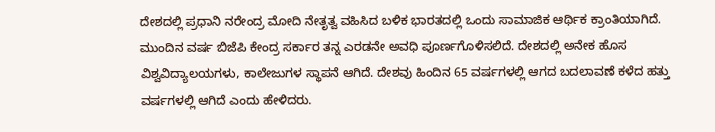ದೇಶದಲ್ಲಿ ಪ್ರಧಾನಿ ನರೇಂದ್ರ ಮೋದಿ ನೇತೃತ್ವ ವಹಿಸಿದ ಬಳಿಕ ಭಾರತದಲ್ಲಿ ಒಂದು ಸಾಮಾಜಿಕ ಆರ್ಥಿಕ ಕ್ರಾಂತಿಯಾಗಿದೆ. ಮುಂದಿನ ವರ್ಷ ಬಿಜೆಪಿ ಕೇಂದ್ರ ಸರ್ಕಾರ ತನ್ನ ಎರಡನೇ ಅವಧಿ ಪೂರ್ಣಗೊಳಿಸಲಿದೆ. ದೇಶದಲ್ಲಿ ಅನೇಕ ಹೊಸ ವಿಶ್ವವಿದ್ಯಾಲಯಗಳು, ಕಾಲೇಜುಗಳ ಸ್ಥಾಪನೆ ಆಗಿದೆ. ದೇಶವು ಹಿಂದಿನ 65 ವರ್ಷಗಳಲ್ಲಿ ಆಗದ ಬದಲಾವಣೆ ಕಳೆದ ಹತ್ತು ವರ್ಷಗಳಲ್ಲಿ ಆಗಿದೆ ಎಂದು ಹೇಳಿದರು.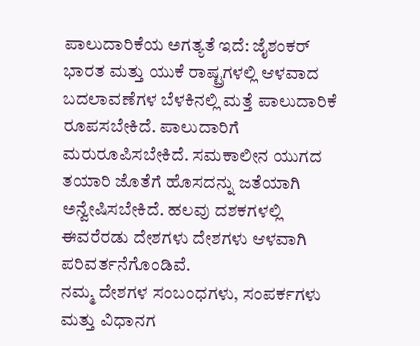ಪಾಲುದಾರಿಕೆಯ ಅಗತ್ಯತೆ ಇದೆ: ಜೈಶಂಕರ್
ಭಾರತ ಮತ್ತು ಯುಕೆ ರಾಷ್ಟ್ರಗಳಲ್ಲಿ ಆಳವಾದ ಬದಲಾವಣೆಗಳ ಬೆಳಕಿನಲ್ಲಿ ಮತ್ತೆ ಪಾಲುದಾರಿಕೆ ರೂಪಸಬೇಕಿದೆ. ಪಾಲುದಾರಿಗೆ ಮರುರೂಪಿಸಬೇಕಿದೆ. ಸಮಕಾಲೀನ ಯುಗದ ತಯಾರಿ ಜೊತೆಗೆ ಹೊಸದನ್ನು ಜತೆಯಾಗಿ ಅನ್ವೇಷಿಸಬೇಕಿದೆ. ಹಲವು ದಶಕಗಳಲ್ಲಿ ಈವರೆರಡು ದೇಶಗಳು ದೇಶಗಳು ಆಳವಾಗಿ ಪರಿವರ್ತನೆಗೊಂಡಿವೆ.
ನಮ್ಮ ದೇಶಗಳ ಸಂಬಂಧಗಳು, ಸಂಪರ್ಕಗಳು ಮತ್ತು ವಿಧಾನಗ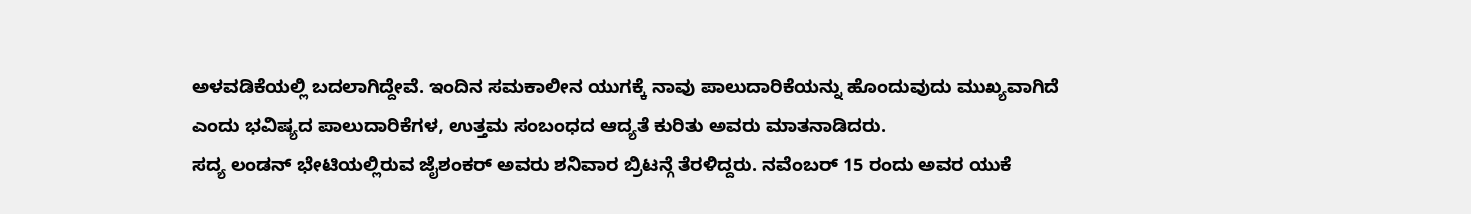ಅಳವಡಿಕೆಯಲ್ಲಿ ಬದಲಾಗಿದ್ದೇವೆ. ಇಂದಿನ ಸಮಕಾಲೀನ ಯುಗಕ್ಕೆ ನಾವು ಪಾಲುದಾರಿಕೆಯನ್ನು ಹೊಂದುವುದು ಮುಖ್ಯವಾಗಿದೆ ಎಂದು ಭವಿಷ್ಯದ ಪಾಲುದಾರಿಕೆಗಳ, ಉತ್ತಮ ಸಂಬಂಧದ ಆದ್ಯತೆ ಕುರಿತು ಅವರು ಮಾತನಾಡಿದರು.
ಸದ್ಯ ಲಂಡನ್ ಭೇಟಿಯಲ್ಲಿರುವ ಜೈಶಂಕರ್ ಅವರು ಶನಿವಾರ ಬ್ರಿಟನ್ಗೆ ತೆರಳಿದ್ದರು. ನವೆಂಬರ್ 15 ರಂದು ಅವರ ಯುಕೆ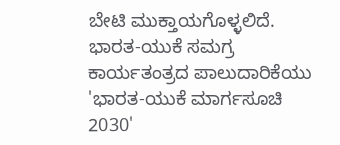ಬೇಟಿ ಮುಕ್ತಾಯಗೊಳ್ಳಲಿದೆ. ಭಾರತ-ಯುಕೆ ಸಮಗ್ರ ಕಾರ್ಯತಂತ್ರದ ಪಾಲುದಾರಿಕೆಯು 'ಭಾರತ-ಯುಕೆ ಮಾರ್ಗಸೂಚಿ 2030'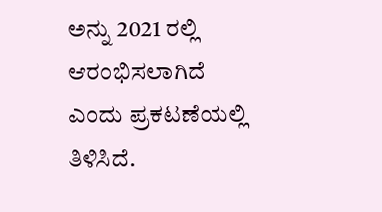ಅನ್ನು 2021 ರಲ್ಲಿ ಆರಂಭಿಸಲಾಗಿದೆ ಎಂದು ಪ್ರಕಟಣೆಯಲ್ಲಿ ತಿಳಿಸಿದೆ.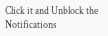Click it and Unblock the Notifications